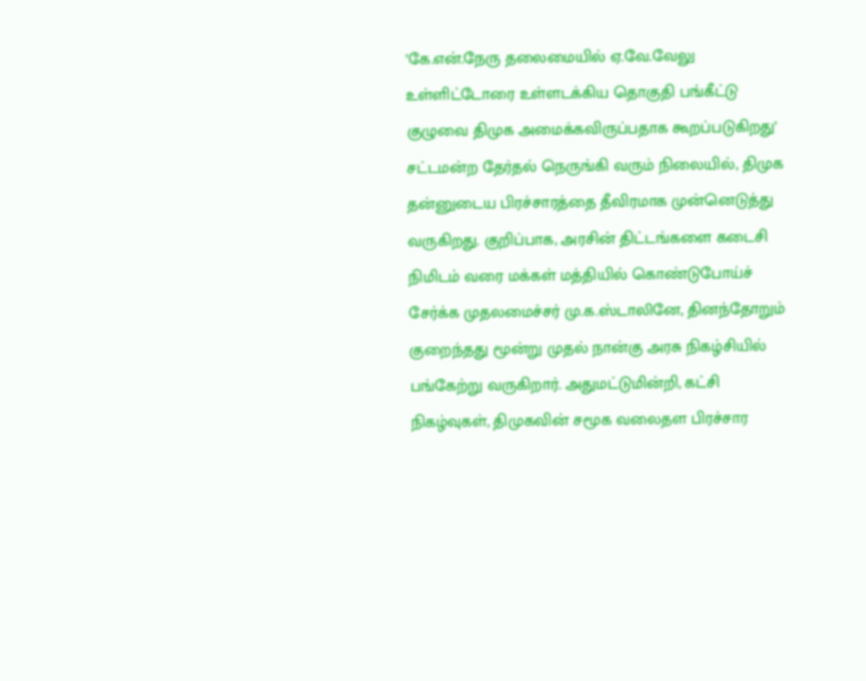’கே.என்.நேரு தலைமையில் ஏ.வே.வேலு உள்ளிட்டோரை உள்ளடக்கிய தொகுதி பங்கீட்டு குழுவை திமுக அமைக்கவிருப்பதாக கூறப்படுகிறது’
சட்டமன்ற தேர்தல் நெருங்கி வரும் நிலையில், திமுக தன்னுடைய பிரச்சாரத்தை தீவிரமாக முன்னெடுத்து வருகிறது. குறிப்பாக, அரசின் திட்டங்களை கடைசி நிமிடம் வரை மக்கள் மத்தியில் கொண்டுபோய்ச் சேர்க்க முதலமைச்சர் மு.க.ஸ்டாலினே, தினந்தோறும் குறைந்தது மூன்று முதல் நான்கு அரசு நிகழ்சியில் பங்கேற்று வருகிறார். அதுமட்டுமின்றி, கட்சி நிகழ்வுகள், திமுகவின் சமூக வலைதள பிரச்சார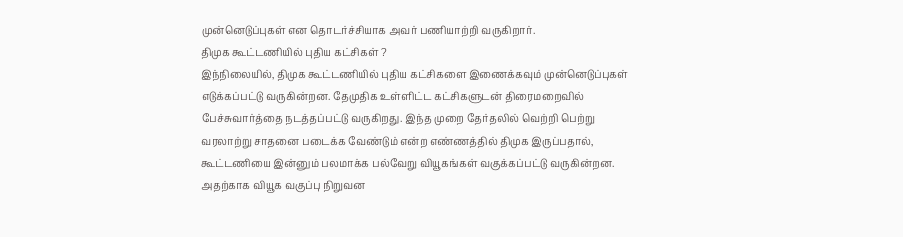முன்னெடுப்புகள் என தொடர்ச்சியாக அவர் பணியாற்றி வருகிறார்.
திமுக கூட்டணியில் புதிய கட்சிகள் ?
இந்நிலையில், திமுக கூட்டணியில் புதிய கட்சிகளை இணைக்கவும் முன்னெடுப்புகள் எடுக்கப்பட்டு வருகின்றன. தேமுதிக உள்ளிட்ட கட்சிகளுடன் திரைமறைவில் பேச்சுவார்த்தை நடத்தப்பட்டு வருகிறது. இந்த முறை தேர்தலில் வெற்றி பெற்று வரலாற்று சாதனை படைக்க வேண்டும் என்ற எண்ணத்தில் திமுக இருப்பதால், கூட்டணியை இன்னும் பலமாக்க பல்வேறு வியூகங்கள் வகுக்கப்பட்டு வருகின்றன. அதற்காக வியூக வகுப்பு நிறுவன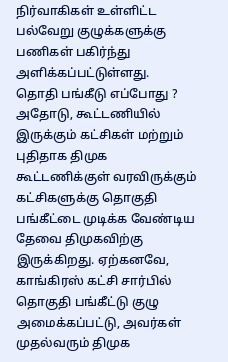நிர்வாகிகள் உள்ளிட்ட பல்வேறு குழுக்களுக்கு பணிகள் பகிர்ந்து அளிக்கப்பட்டுள்ளது.
தொதி பங்கீடு எப்போது ?
அதோடு, கூட்டணியில் இருக்கும் கட்சிகள் மற்றும் புதிதாக திமுக கூட்டணிக்குள் வரவிருக்கும் கட்சிகளுக்கு தொகுதி பங்கீட்டை முடிக்க வேண்டிய தேவை திமுகவிற்கு இருக்கிறது. ஏற்கனவே, காங்கிரஸ் கட்சி சார்பில் தொகுதி பங்கீட்டு குழு அமைக்கப்பட்டு, அவர்கள் முதல்வரும் திமுக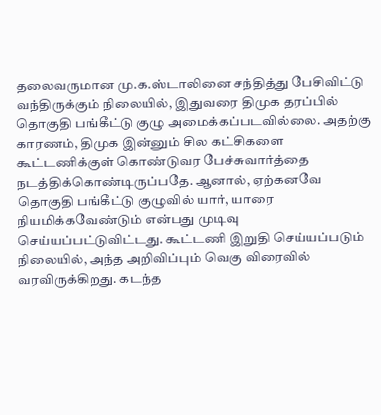தலைவருமான மு.க.ஸ்டாலினை சந்தித்து பேசிவிட்டு வந்திருக்கும் நிலையில், இதுவரை திமுக தரப்பில் தொகுதி பங்கீட்டு குழு அமைக்கப்படவில்லை. அதற்கு காரணம், திமுக இன்னும் சில கட்சிகளை கூட்டணிக்குள் கொண்டுவர பேச்சுவார்த்தை நடத்திக்கொண்டிருப்பதே. ஆனால், ஏற்கனவே தொகுதி பங்கீட்டு குழுவில் யார், யாரை நியமிக்கவேண்டும் என்பது முடிவு செய்யப்பட்டுவிட்டது. கூட்டணி இறுதி செய்யப்படும் நிலையில், அந்த அறிவிப்பும் வெகு விரைவில் வரவிருக்கிறது. கடந்த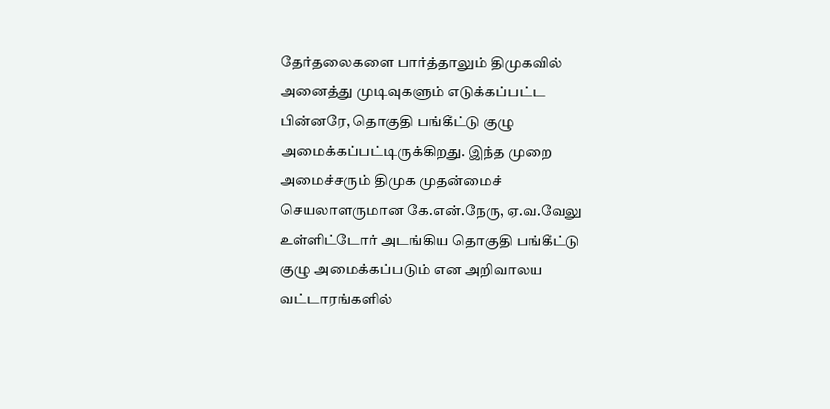தேர்தலைகளை பார்த்தாலும் திமுகவில் அனைத்து முடிவுகளும் எடுக்கப்பட்ட பின்னரே, தொகுதி பங்கீட்டு குழு அமைக்கப்பட்டிருக்கிறது. இந்த முறை அமைச்சரும் திமுக முதன்மைச் செயலாளருமான கே.என்.நேரு, ஏ.வ.வேலு உள்ளிட்டோர் அடங்கிய தொகுதி பங்கீட்டு குழு அமைக்கப்படும் என அறிவாலய வட்டாரங்களில்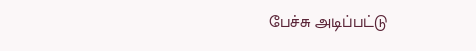பேச்சு அடிப்பட்டு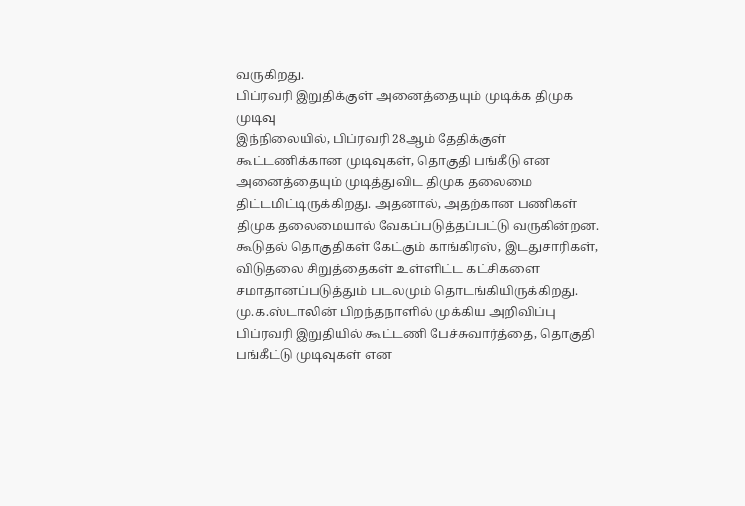வருகிறது.
பிப்ரவரி இறுதிக்குள் அனைத்தையும் முடிக்க திமுக முடிவு
இந்நிலையில், பிப்ரவரி 28ஆம் தேதிக்குள் கூட்டணிக்கான முடிவுகள், தொகுதி பங்கீடு என அனைத்தையும் முடித்துவிட திமுக தலைமை திட்டமிட்டிருக்கிறது. அதனால், அதற்கான பணிகள் திமுக தலைமையால் வேகப்படுத்தப்பட்டு வருகின்றன. கூடுதல் தொகுதிகள் கேட்கும் காங்கிரஸ், இடதுசாரிகள், விடுதலை சிறுத்தைகள் உள்ளிட்ட கட்சிகளை சமாதானப்படுத்தும் படலமும் தொடங்கியிருக்கிறது.
மு.க.ஸ்டாலின் பிறந்தநாளில் முக்கிய அறிவிப்பு
பிப்ரவரி இறுதியில் கூட்டணி பேச்சுவார்த்தை, தொகுதி பங்கீட்டு முடிவுகள் என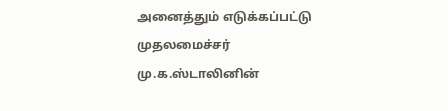அனைத்தும் எடுக்கப்பட்டு முதலமைச்சர் மு.க.ஸ்டாலினின்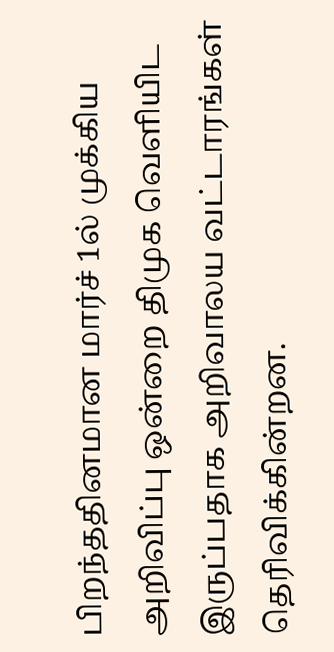பிறந்ததினமான மார்ச் 1ல் முக்கிய அறிவிப்பு ஒன்றை திமுக வெளியிட இருப்பதாக அறிவாலய வட்டாரங்கள் தெரிவிக்கின்றன.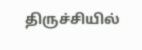திருச்சியில்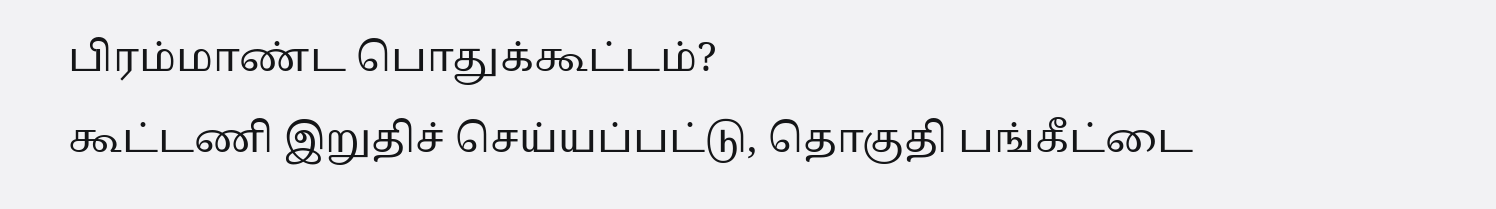பிரம்மாண்ட பொதுக்கூட்டம்?
கூட்டணி இறுதிச் செய்யப்பட்டு, தொகுதி பங்கீட்டை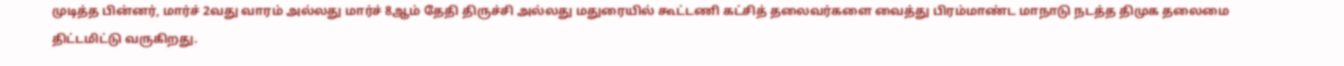முடித்த பின்னர், மார்ச் 2வது வாரம் அல்லது மார்ச் 8ஆம் தேதி திருச்சி அல்லது மதுரையில் கூட்டணி கட்சித் தலைவர்களை வைத்து பிரம்மாண்ட மாநாடு நடத்த திமுக தலைமை திட்டமிட்டு வருகிறது.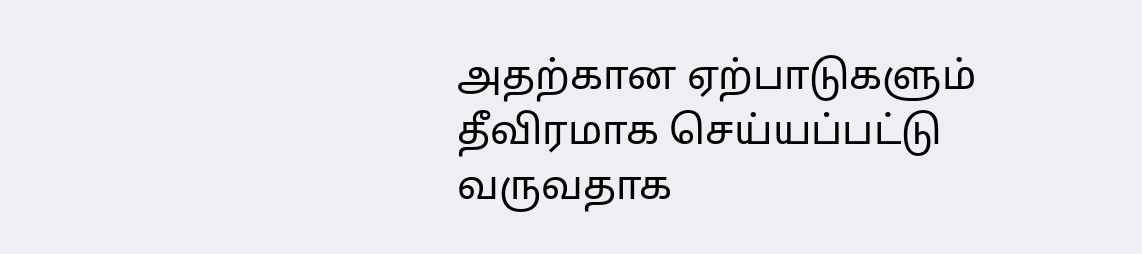அதற்கான ஏற்பாடுகளும் தீவிரமாக செய்யப்பட்டு வருவதாக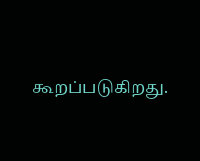கூறப்படுகிறது.